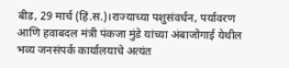बीड, 29 मार्च (हिं.स.)।राज्याच्या पशुसंवर्धन, पर्यावरण आणि हवाबदल मंत्री पंकजा मुंडे यांच्या अंबाजोगाई येथील भव्य जनसंपर्क कार्यालयाचे अत्यंत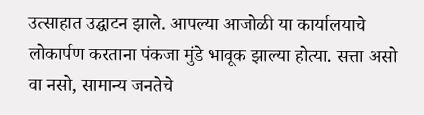उत्साहात उद्घाटन झाले. आपल्या आजोळी या कार्यालयाचे लोकार्पण करताना पंकजा मुंडे भावूक झाल्या होत्या. सत्ता असो वा नसो, सामान्य जनतेचे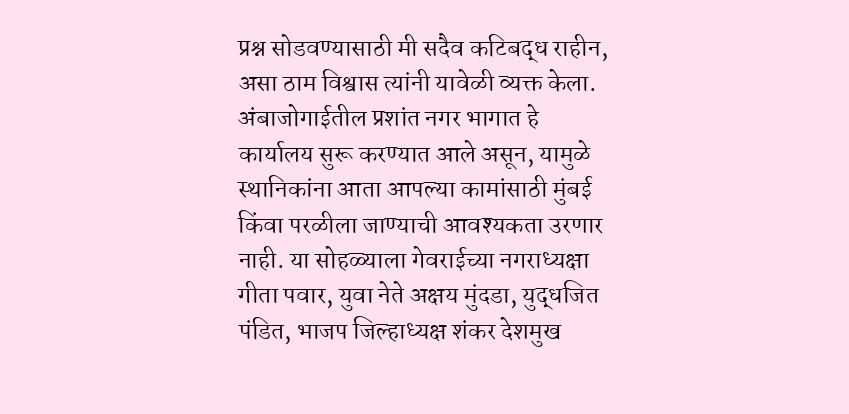प्रश्न सोडवण्यासाठी मी सदैव कटिबद्ध राहीन, असा ठाम विश्वास त्यांनी यावेळी व्यक्त केला.
अंबाजोगाईतील प्रशांत नगर भागात हे कार्यालय सुरू करण्यात आले असून, यामुळे स्थानिकांना आता आपल्या कामांसाठी मुंबई किंवा परळीला जाण्याची आवश्यकता उरणार नाही. या सोहळ्याला गेवराईच्या नगराध्यक्षा गीता पवार, युवा नेते अक्षय मुंदडा, युद्धजित पंडित, भाजप जिल्हाध्यक्ष शंकर देशमुख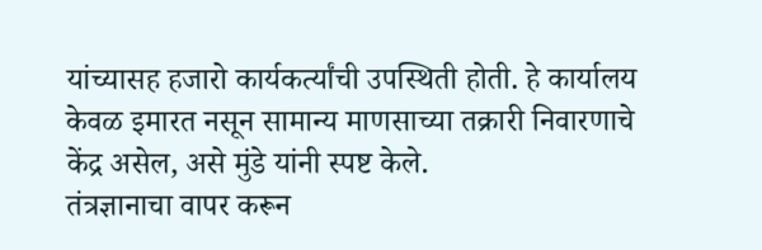यांच्यासह हजारो कार्यकर्त्यांची उपस्थिती होती. हे कार्यालय केवळ इमारत नसून सामान्य माणसाच्या तक्रारी निवारणाचे केंद्र असेल, असे मुंडे यांनी स्पष्ट केले.
तंत्रज्ञानाचा वापर करून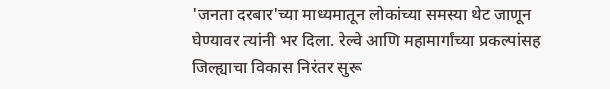'जनता दरबार'च्या माध्यमातून लोकांच्या समस्या थेट जाणून घेण्यावर त्यांनी भर दिला. रेल्वे आणि महामार्गांच्या प्रकल्पांसह जिल्ह्याचा विकास निरंतर सुरू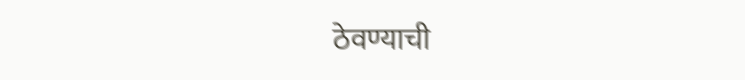ठेवण्याची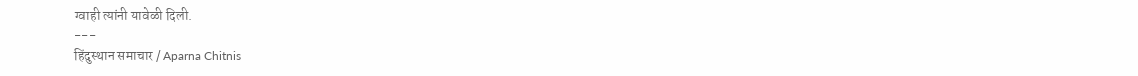ग्वाही त्यांनी यावेळी दिली.
---
हिंदुस्थान समाचार / Aparna Chitnis